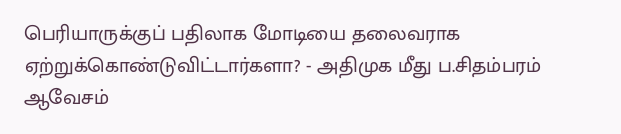பெரியாருக்குப் பதிலாக மோடியை தலைவராக ஏற்றுக்கொண்டுவிட்டார்களா? - அதிமுக மீது ப.சிதம்பரம் ஆவேசம்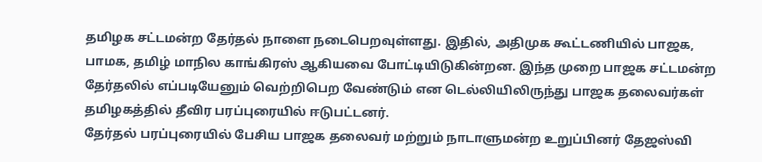தமிழக சட்டமன்ற தேர்தல் நாளை நடைபெறவுள்ளது. இதில், அதிமுக கூட்டணியில் பாஜக, பாமக, தமிழ் மாநில காங்கிரஸ் ஆகியவை போட்டியிடுகின்றன. இந்த முறை பாஜக சட்டமன்ற தேர்தலில் எப்படியேனும் வெற்றிபெற வேண்டும் என டெல்லியிலிருந்து பாஜக தலைவர்கள் தமிழகத்தில் தீவிர பரப்புரையில் ஈடுபட்டனர்.
தேர்தல் பரப்புரையில் பேசிய பாஜக தலைவர் மற்றும் நாடாளுமன்ற உறுப்பினர் தேஜஸ்வி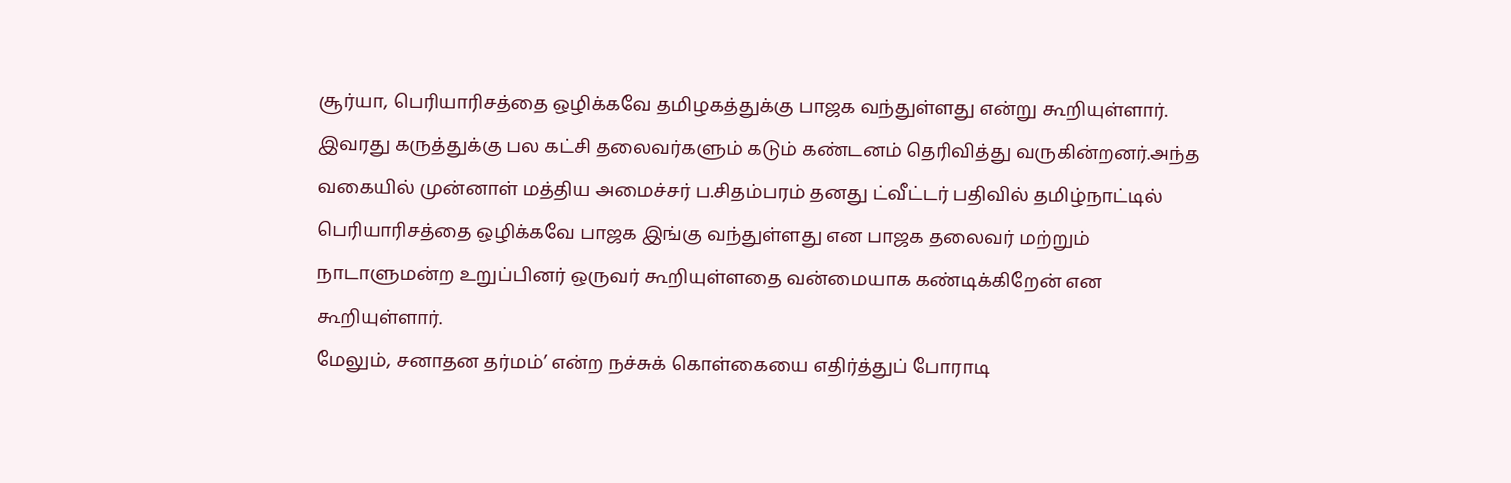சூர்யா, பெரியாரிசத்தை ஒழிக்கவே தமிழகத்துக்கு பாஜக வந்துள்ளது என்று கூறியுள்ளார். இவரது கருத்துக்கு பல கட்சி தலைவர்களும் கடும் கண்டனம் தெரிவித்து வருகின்றனர்.அந்த வகையில் முன்னாள் மத்திய அமைச்சர் ப.சிதம்பரம் தனது ட்வீட்டர் பதிவில் தமிழ்நாட்டில் பெரியாரிசத்தை ஒழிக்கவே பாஜக இங்கு வந்துள்ளது என பாஜக தலைவர் மற்றும் நாடாளுமன்ற உறுப்பினர் ஒருவர் கூறியுள்ளதை வன்மையாக கண்டிக்கிறேன் என கூறியுள்ளார்.
மேலும், சனாதன தர்மம்’ என்ற நச்சுக் கொள்கையை எதிர்த்துப் போராடி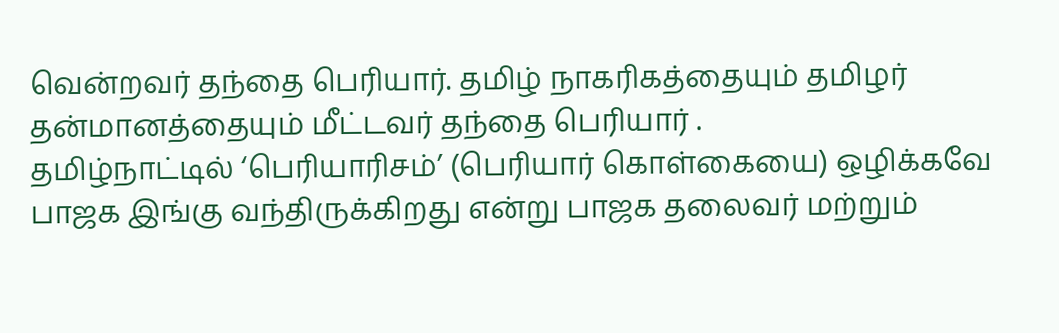வென்றவர் தந்தை பெரியார். தமிழ் நாகரிகத்தையும் தமிழர் தன்மானத்தையும் மீட்டவர் தந்தை பெரியார் .
தமிழ்நாட்டில் ‘பெரியாரிசம்’ (பெரியார் கொள்கையை) ஒழிக்கவே பாஜக இங்கு வந்திருக்கிறது என்று பாஜக தலைவர் மற்றும்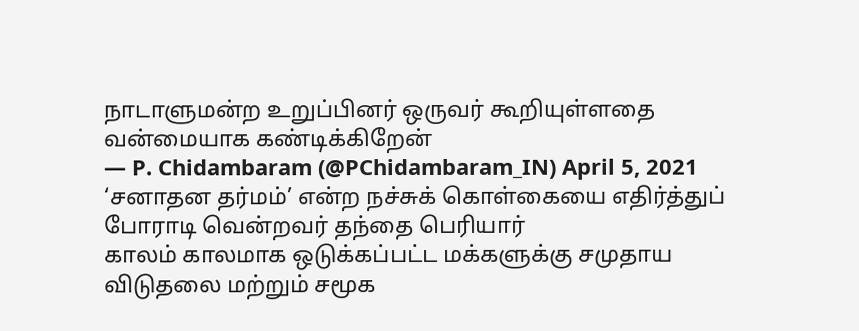நாடாளுமன்ற உறுப்பினர் ஒருவர் கூறியுள்ளதை வன்மையாக கண்டிக்கிறேன்
— P. Chidambaram (@PChidambaram_IN) April 5, 2021
‘சனாதன தர்மம்’ என்ற நச்சுக் கொள்கையை எதிர்த்துப் போராடி வென்றவர் தந்தை பெரியார்
காலம் காலமாக ஒடுக்கப்பட்ட மக்களுக்கு சமுதாய விடுதலை மற்றும் சமூக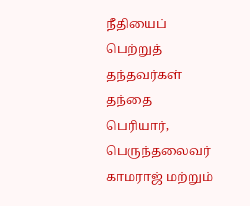நீதியைப் பெற்றுத் தந்தவர்கள் தந்தை பெரியார், பெருந்தலைவர் காமராஜ் மற்றும்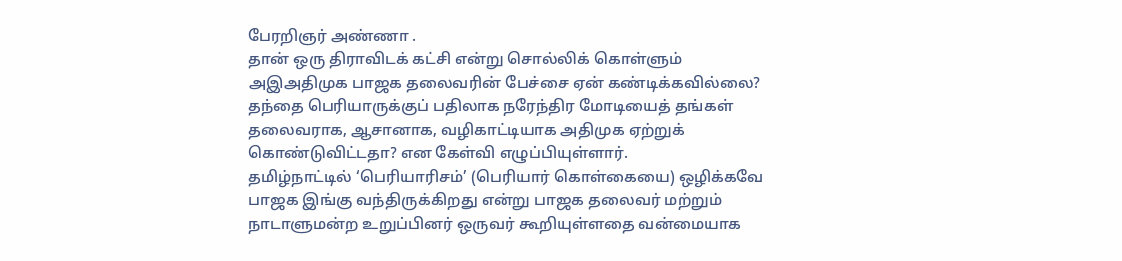பேரறிஞர் அண்ணா .
தான் ஒரு திராவிடக் கட்சி என்று சொல்லிக் கொள்ளும் அஇஅதிமுக பாஜக தலைவரின் பேச்சை ஏன் கண்டிக்கவில்லை? தந்தை பெரியாருக்குப் பதிலாக நரேந்திர மோடியைத் தங்கள் தலைவராக, ஆசானாக, வழிகாட்டியாக அதிமுக ஏற்றுக் கொண்டுவிட்டதா? என கேள்வி எழுப்பியுள்ளார்.
தமிழ்நாட்டில் ‘பெரியாரிசம்’ (பெரியார் கொள்கையை) ஒழிக்கவே பாஜக இங்கு வந்திருக்கிறது என்று பாஜக தலைவர் மற்றும் நாடாளுமன்ற உறுப்பினர் ஒருவர் கூறியுள்ளதை வன்மையாக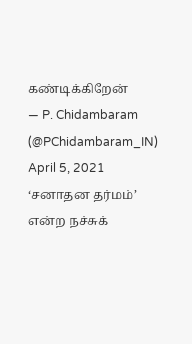கண்டிக்கிறேன்
— P. Chidambaram (@PChidambaram_IN) April 5, 2021
‘சனாதன தர்மம்’ என்ற நச்சுக்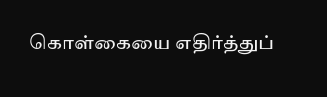கொள்கையை எதிர்த்துப்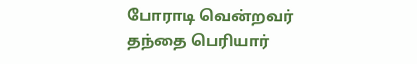போராடி வென்றவர் தந்தை பெரியார்